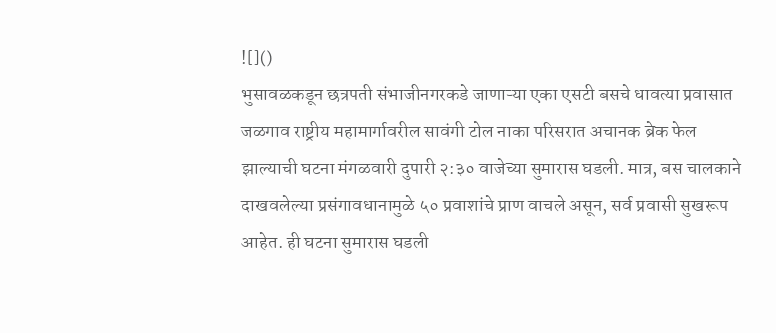![]()
भुसावळकडून छत्रपती संभाजीनगरकडे जाणाऱ्या एका एसटी बसचे धावत्या प्रवासात जळगाव राष्ट्रीय महामार्गावरील सावंगी टोल नाका परिसरात अचानक ब्रेक फेल झाल्याची घटना मंगळवारी दुपारी २:३० वाजेच्या सुमारास घडली. मात्र, बस चालकाने दाखवलेल्या प्रसंगावधानामुळे ५० प्रवाशांचे प्राण वाचले असून, सर्व प्रवासी सुखरूप आहेत. ही घटना सुमारास घडली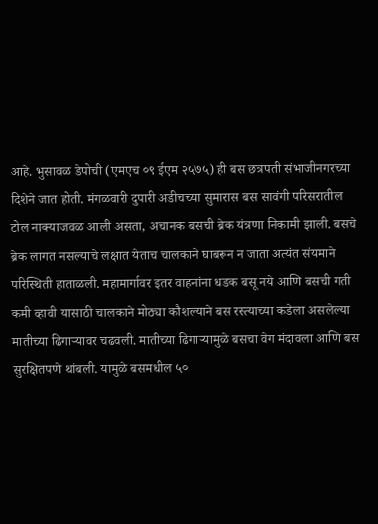आहे. भुसावळ डेपोची (एमएच ०९ ईएम २५७५) ही बस छत्रपती संभाजीनगरच्या दिशेने जात होती. मंगळवारी दुपारी अडीचच्या सुमारास बस सावंगी परिसरातील टोल नाक्याजवळ आली असता, अचानक बसची ब्रेक यंत्रणा निकामी झाली. बसचे ब्रेक लागत नसल्याचे लक्षात येताच चालकाने घाबरून न जाता अत्यंत संयमाने परिस्थिती हाताळली. महामार्गावर इतर वाहनांना धडक बसू नये आणि बसची गती कमी व्हावी यासाठी चालकाने मोठ्या कौशल्याने बस रस्त्याच्या कडेला असलेल्या मातीच्या ढिगाऱ्यावर चढवली. मातीच्या ढिगाऱ्यामुळे बसचा वेग मंदावला आणि बस सुरक्षितपणे थांबली. यामुळे बसमधील ५०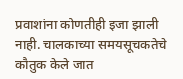प्रवाशांना कोणतीही इजा झाली नाही. चालकाच्या समयसूचकतेचे कौतुक केले जात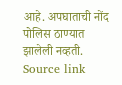आहे. अपघाताची नोंद पोलिस ठाण्यात झालेली नव्हती.
Source link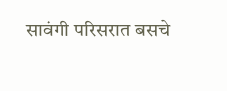सावंगी परिसरात बसचे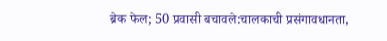ब्रेक फेल; 50 प्रवासी बचावले:चालकाची प्रसंगावधानता,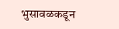भुसावळकडून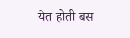येत होती बस